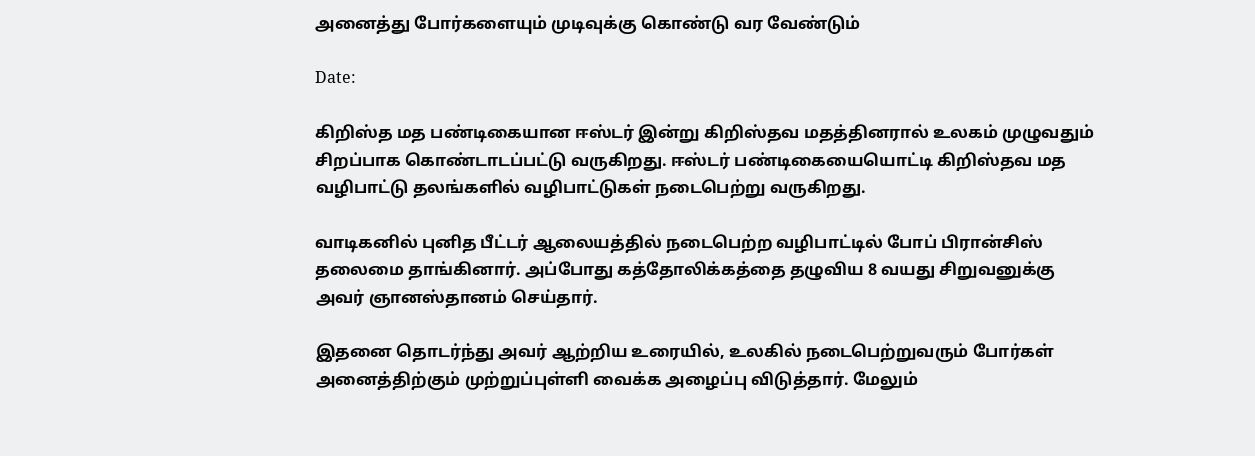அனைத்து போர்களையும் முடிவுக்கு கொண்டு வர வேண்டும்

Date:

கிறிஸ்த மத பண்டிகையான ஈஸ்டர் இன்று கிறிஸ்தவ மதத்தினரால் உலகம் முழுவதும் சிறப்பாக கொண்டாடப்பட்டு வருகிறது. ஈஸ்டர் பண்டிகையையொட்டி கிறிஸ்தவ மத வழிபாட்டு தலங்களில் வழிபாட்டுகள் நடைபெற்று வருகிறது.

வாடிகனில் புனித பீட்டர் ஆலையத்தில் நடைபெற்ற வழிபாட்டில் போப் பிரான்சிஸ் தலைமை தாங்கினார். அப்போது கத்தோலிக்கத்தை தழுவிய 8 வயது சிறுவனுக்கு அவர் ஞானஸ்தானம் செய்தார்.

இதனை தொடர்ந்து அவர் ஆற்றிய உரையில், உலகில் நடைபெற்றுவரும் போர்கள் அனைத்திற்கும் முற்றுப்புள்ளி வைக்க அழைப்பு விடுத்தார். மேலும்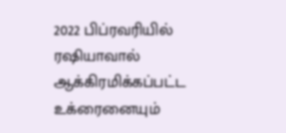2022 பிப்ரவரியில் ரஷியாவால் ஆக்கிரமிக்கப்பட்ட உக்ரைனையும்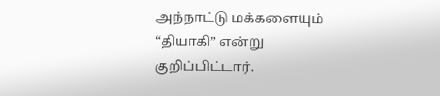அந்நாட்டு மக்களையும் “தியாகி” என்று குறிப்பிட்டார்.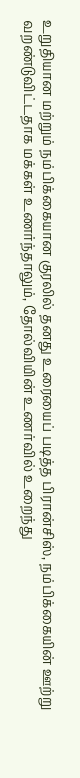உறுதியான மற்றும் நம்பிக்கையான குரலில் தனது உரையைப் படித்த பிரான்சிஸ், நம்பிக்கையின் ஊற்று வறண்டுவிட்டதாக மக்கள் உணர்ந்தாலும், தோல்வியின் உணர்வில் உறைந்து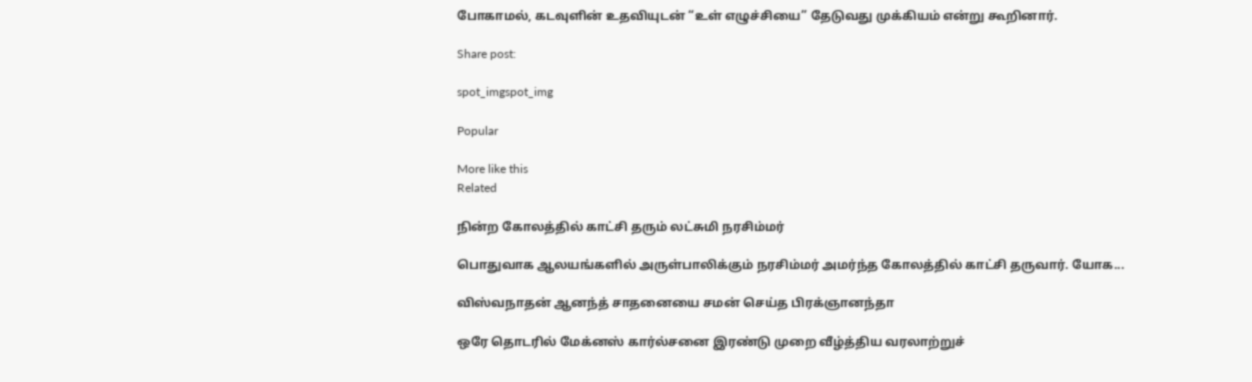போகாமல், கடவுளின் உதவியுடன் “உள் எழுச்சியை” தேடுவது முக்கியம் என்று கூறினார்.

Share post:

spot_imgspot_img

Popular

More like this
Related

நின்ற கோலத்தில் காட்சி தரும் லட்சுமி நரசிம்மர்

பொதுவாக ஆலயங்களில் அருள்பாலிக்கும் நரசிம்மர் அமர்ந்த கோலத்தில் காட்சி தருவார். யோக...

விஸ்வநாதன் ஆனந்த் சாதனையை சமன் செய்த பிரக்ஞானந்தா

ஒரே தொடரில் மேக்னஸ் கார்ல்சனை இரண்டு முறை வீழ்த்திய வரலாற்றுச்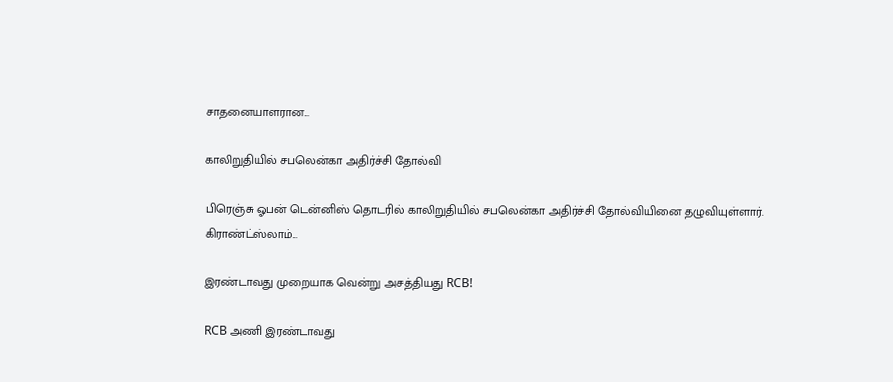சாதனையாளரான...

காலிறுதியில் சபலென்கா அதிர்ச்சி தோல்வி

பிரெஞ்சு ஓபன் டென்னிஸ் தொடரில் காலிறுதியில் சபலென்கா அதிர்ச்சி தோல்வியினை தழுவியுள்ளார். கிராண்ட்ஸ்லாம்...

இரண்டாவது முறையாக வென்று அசத்தியது RCB!

RCB அணி இரண்டாவது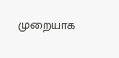முறையாக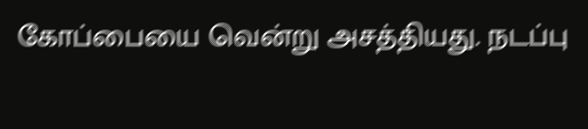கோப்பையை வென்று அசத்தியது. நடப்பு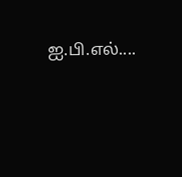ஐ.பி.எல்....